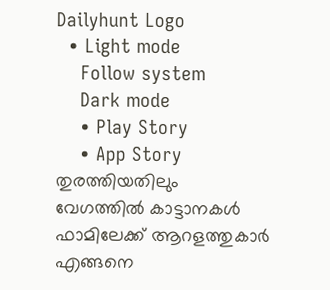Dailyhunt Logo
  • Light mode
    Follow system
    Dark mode
    • Play Story
    • App Story
തുരത്തിയതിലും വേഗത്തില്‍ കാട്ടാനകള്‍ ഫാമിലേക്ക് ആറളത്തുകാര്‍ എങ്ങനെ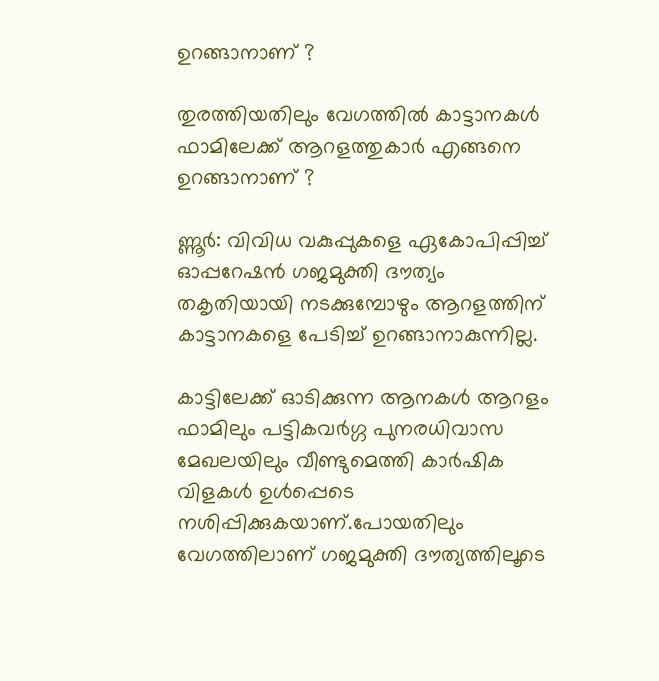ഉറങ്ങാനാണ് ?

തുരത്തിയതിലും വേഗത്തില്‍ കാട്ടാനകള്‍ ഫാമിലേക്ക് ആറളത്തുകാര്‍ എങ്ങനെ ഉറങ്ങാനാണ് ?

ണ്ണൂർ: വിവിധ വകുപ്പുകളെ ഏകോപിപ്പിച്ച്‌ ഓപ്പറേഷൻ ഗജമുക്തി ദൗത്യം തകൃതിയായി നടക്കുമ്പോഴും ആറളത്തിന് കാട്ടാനകളെ പേടിച്ച്‌ ഉറങ്ങാനാകുന്നില്ല.

കാട്ടിലേക്ക് ഓടിക്കുന്ന ആനകള്‍ ആറളം ഫാമിലും പട്ടികവർഗ്ഗ പുനരധിവാസ മേഖലയിലും വീണ്ടുമെത്തി കാർഷിക വിളകള്‍ ഉള്‍പ്പെടെ നശിപ്പിക്കുകയാണ്.പോയതിലും വേഗത്തിലാണ് ഗജമുക്തി ദൗത്യത്തിലൂടെ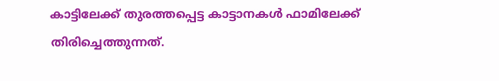കാട്ടിലേക്ക് തുരത്തപ്പെട്ട കാട്ടാനകള്‍ ഫാമിലേക്ക് തിരിച്ചെത്തുന്നത്.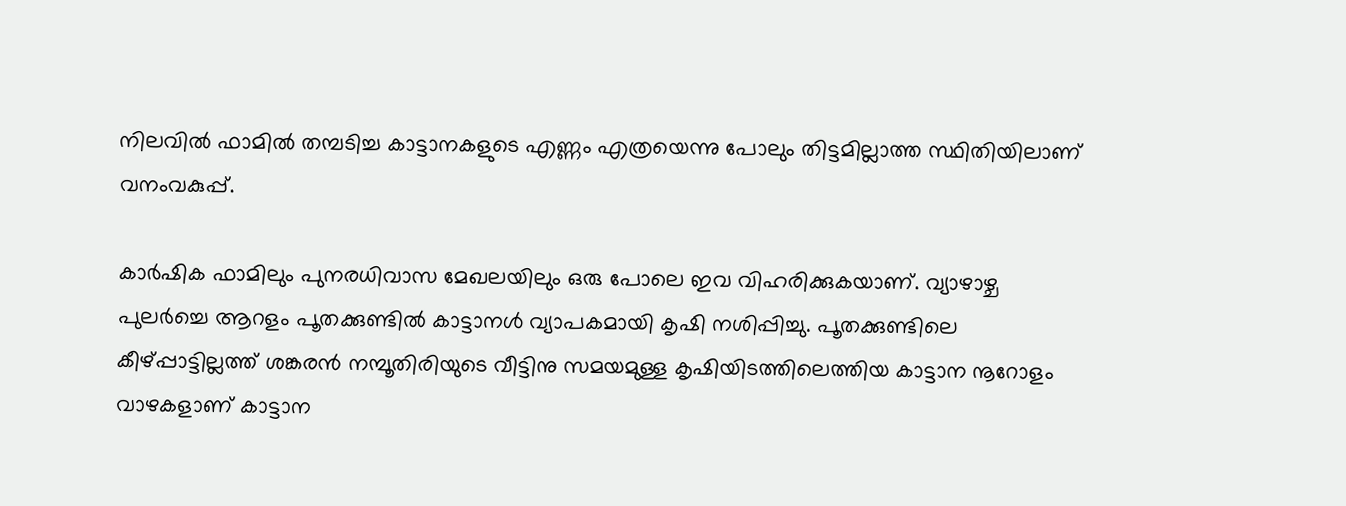നിലവില്‍ ഫാമില്‍ തമ്പടിച്ച കാട്ടാനകളുടെ എണ്ണം എത്രയെന്നു പോലും തിട്ടമില്ലാത്ത സ്ഥിതിയിലാണ് വനംവകുപ്പ്.

കാർഷിക ഫാമിലും പുനരധിവാസ മേഖലയിലും ഒരു പോലെ ഇവ വിഹരിക്കുകയാണ്. വ്യാഴാഴ്ച പുലർച്ചെ ആറളം പൂതക്കുണ്ടില്‍ കാട്ടാനള്‍ വ്യാപകമായി കൃഷി നശിപ്പിച്ചു. പൂതക്കുണ്ടിലെ കീഴ്പ്പാട്ടില്ലത്ത് ശങ്കരൻ നമ്പൂതിരിയുടെ വീട്ടിനു സമയമുള്ള കൃഷിയിടത്തിലെത്തിയ കാട്ടാന നൂറോളം വാഴകളാണ് കാട്ടാന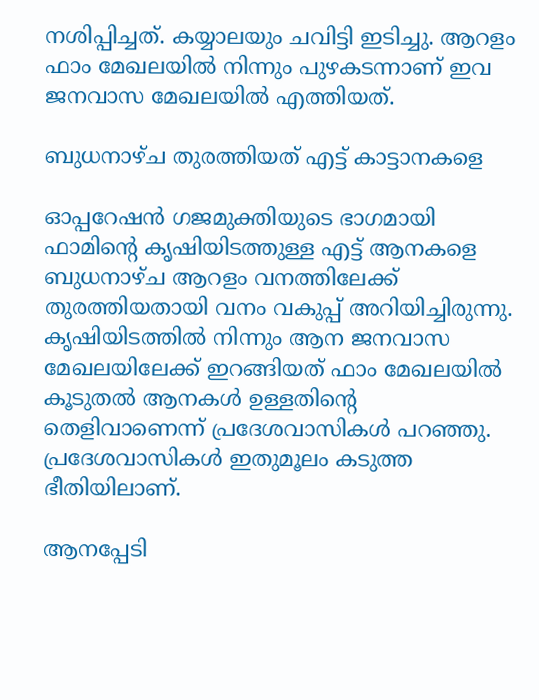നശിപ്പിച്ചത്. കയ്യാലയും ചവിട്ടി ഇടിച്ചു. ആറളം ഫാം മേഖലയില്‍ നിന്നും പുഴകടന്നാണ് ഇവ ജനവാസ മേഖലയില്‍ എത്തിയത്.

ബുധനാഴ്ച തുരത്തിയത് എട്ട് കാട്ടാനകളെ

ഓപ്പറേഷൻ ഗജമുക്തിയുടെ ഭാഗമായി ഫാമിന്റെ കൃഷിയിടത്തുള്ള എട്ട് ആനകളെ ബുധനാഴ്ച ആറളം വനത്തിലേക്ക് തുരത്തിയതായി വനം വകുപ്പ് അറിയിച്ചിരുന്നു. കൃഷിയിടത്തില്‍ നിന്നും ആന ജനവാസ മേഖലയിലേക്ക് ഇറങ്ങിയത് ഫാം മേഖലയില്‍ കൂടുതല്‍ ആനകള്‍ ഉള്ളതിന്റെ തെളിവാണെന്ന് പ്രദേശവാസികള്‍ പറഞ്ഞു. പ്രദേശവാസികള്‍ ഇതുമൂലം കടുത്ത ഭീതിയിലാണ്.

ആനപ്പേടി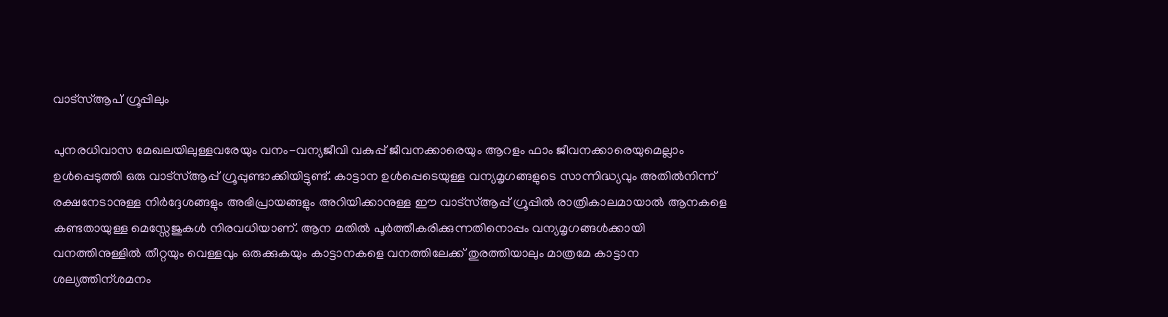വാട്സ്‌ആപ് ഗ്രൂപ്പിലും

പുനരധിവാസ മേഖലയിലുള്ളവരേയും വനം-വന്യജീവി വകുപ്പ് ജീവനക്കാരെയും ആറളം ഫാം ജീവനക്കാരെയുമെല്ലാം ഉള്‍പ്പെടുത്തി ഒരു വാട്സ്‌ആപ്പ് ഗ്രൂപ്പുണ്ടാക്കിയിട്ടുണ്ട്. കാട്ടാന ഉള്‍പ്പെടെയുള്ള വന്യമൃഗങ്ങളുടെ സാന്നിദ്ധ്യവും അതില്‍നിന്ന് രക്ഷനേടാനുള്ള നിർദ്ദേശങ്ങളും അഭിപ്രായങ്ങളും അറിയിക്കാനുള്ള ഈ വാട്സ്‌ആപ്പ് ഗ്രൂപ്പില്‍ രാത്രികാലമായാല്‍ ആനകളെ കണ്ടതായുള്ള മെസ്സേജുകള്‍ നിരവധിയാണ്. ആന മതില്‍ പൂർത്തീകരിക്കുന്നതിനൊപ്പം വന്യമൃഗങ്ങള്‍ക്കായി വനത്തിനുള്ളില്‍ തീറ്റയും വെള്ളവും ഒരുക്കുകയും കാട്ടാനകളെ വനത്തിലേക്ക് തുരത്തിയാലും മാത്രമേ കാട്ടാന ശല്യത്തിന്ശമനം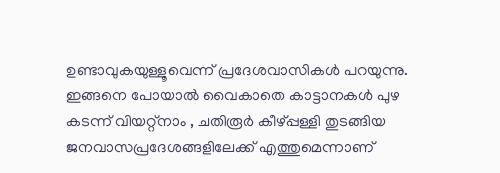ഉണ്ടാവുകയുള്ളൂവെന്ന് പ്രദേശവാസികള്‍ പറയുന്നു. ഇങ്ങനെ പോയാല്‍ വൈകാതെ കാട്ടാനകള്‍ പുഴ കടന്ന് വിയറ്റ്നാം , ചതിരൂർ കീഴ്പ്പള്ളി തുടങ്ങിയ ജനവാസപ്രദേശങ്ങളിലേക്ക് എത്തുമെന്നാണ്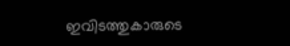ഇവിടത്തുകാരുടെ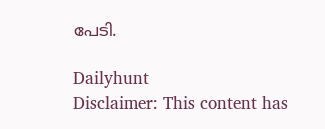പേടി.

Dailyhunt
Disclaimer: This content has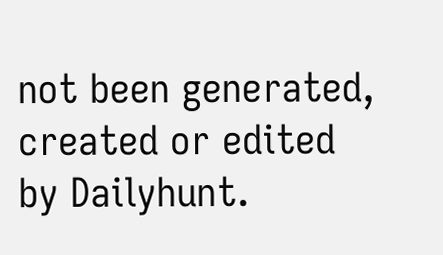not been generated, created or edited by Dailyhunt.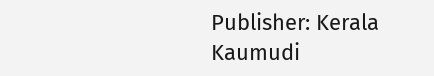Publisher: Kerala Kaumudi